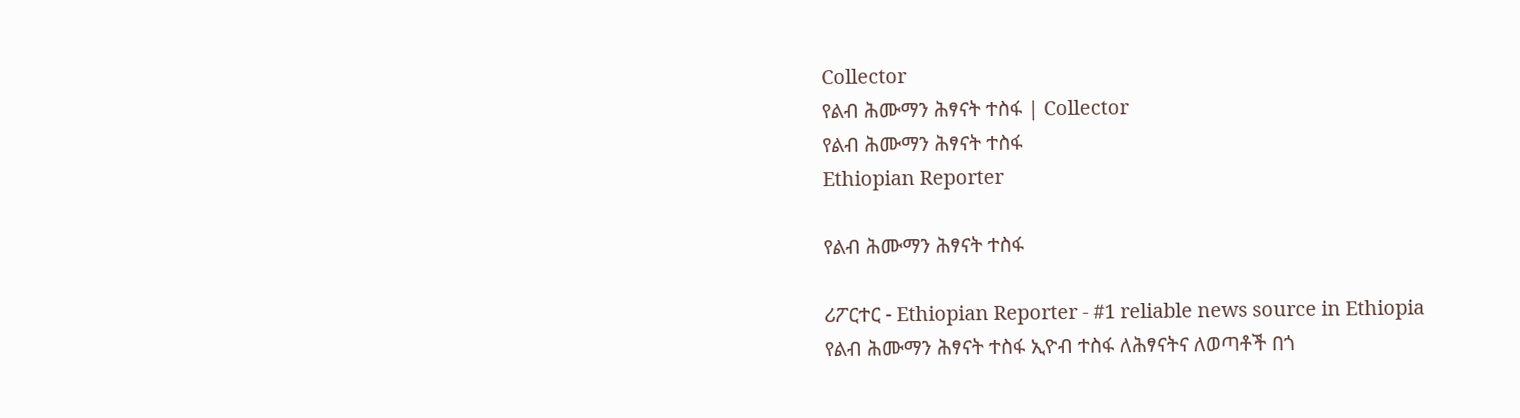Collector
የልብ ሕሙማን ሕፃናት ተስፋ | Collector
የልብ ሕሙማን ሕፃናት ተስፋ
Ethiopian Reporter

የልብ ሕሙማን ሕፃናት ተስፋ

ሪፖርተር - Ethiopian Reporter - #1 reliable news source in Ethiopia የልብ ሕሙማን ሕፃናት ተስፋ ኢዮብ ተስፋ ለሕፃናትና ለወጣቶች በጎ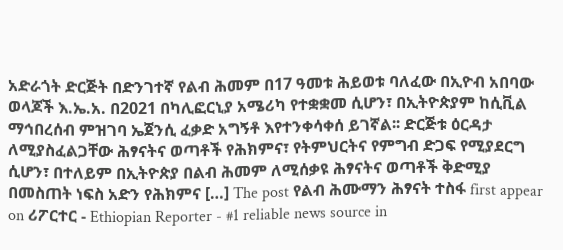አድራጎት ድርጅት በድንገተኛ የልብ ሕመም በ17 ዓመቱ ሕይወቱ ባለፈው በኢዮብ አበባው ወላጆች እ.ኤ.አ. በ2021 በካሊፎርኒያ አሜሪካ የተቋቋመ ሲሆን፣ በኢትዮጵያም ከሲቪል ማኅበረሰብ ምዝገባ ኤጀንሲ ፈቃድ አግኝቶ እየተንቀሳቀሰ ይገኛል፡፡ ድርጅቱ ዕርዳታ ለሚያስፈልጋቸው ሕፃናትና ወጣቶች የሕክምና፣ የትምህርትና የምግብ ድጋፍ የሚያደርግ ሲሆን፣ በተለይም በኢትዮጵያ በልብ ሕመም ለሚሰቃዩ ሕፃናትና ወጣቶች ቅድሚያ በመስጠት ነፍስ አድን የሕክምና […] The post የልብ ሕሙማን ሕፃናት ተስፋ first appear on ሪፖርተር - Ethiopian Reporter - #1 reliable news source in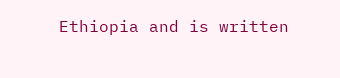Ethiopia and is written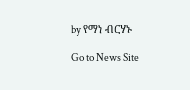by የማነ ብርሃኑ

Go to News Site